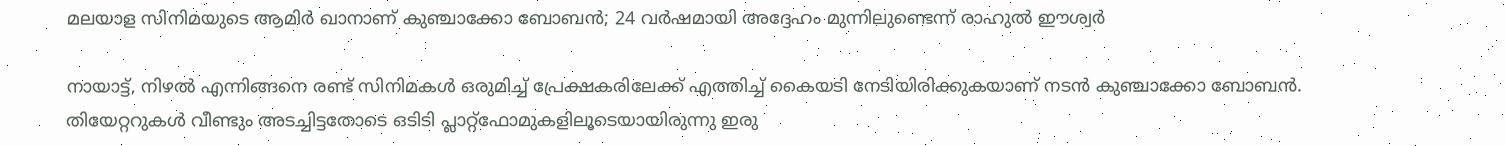മലയാള സിനിമയുടെ ആമിര്‍ ഖാനാണ് കുഞ്ചാക്കോ ബോബന്‍; 24 വര്‍ഷമായി അദ്ദേഹം മുന്നിലുണ്ടെന്ന് രാഹുല്‍ ഈശ്വര്‍

നായാട്ട്, നിഴല്‍ എന്നിങ്ങനെ രണ്ട് സിനിമകള്‍ ഒരുമിച്ച് പ്രേക്ഷകരിലേക്ക് എത്തിച്ച് കൈയടി നേടിയിരിക്കുകയാണ് നടന്‍ കുഞ്ചാക്കോ ബോബന്‍. തിയേറ്ററുകള്‍ വീണ്ടും അടച്ചിട്ടതോടെ ഒടിടി പ്ലാറ്റ്‌ഫോമുകളിലൂടെയായിരുന്നു ഇരു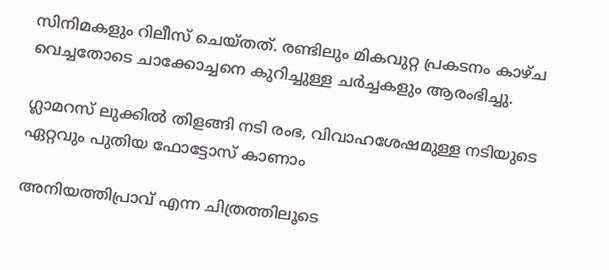സിനിമകളും റിലീസ് ചെയ്തത്. രണ്ടിലും മികവുറ്റ പ്രകടനം കാഴ്ച വെച്ചതോടെ ചാക്കോച്ചനെ കുറിച്ചുള്ള ചര്‍ച്ചകളും ആരംഭിച്ചു.

ഗ്ലാമറസ് ലുക്കില്‍ തിളങ്ങി നടി രംഭ, വിവാഹശേഷമുള്ള നടിയുടെ ഏറ്റവും പുതിയ ഫോട്ടോസ് കാണാം

അനിയത്തിപ്രാവ് എന്ന ചിത്രത്തിലൂടെ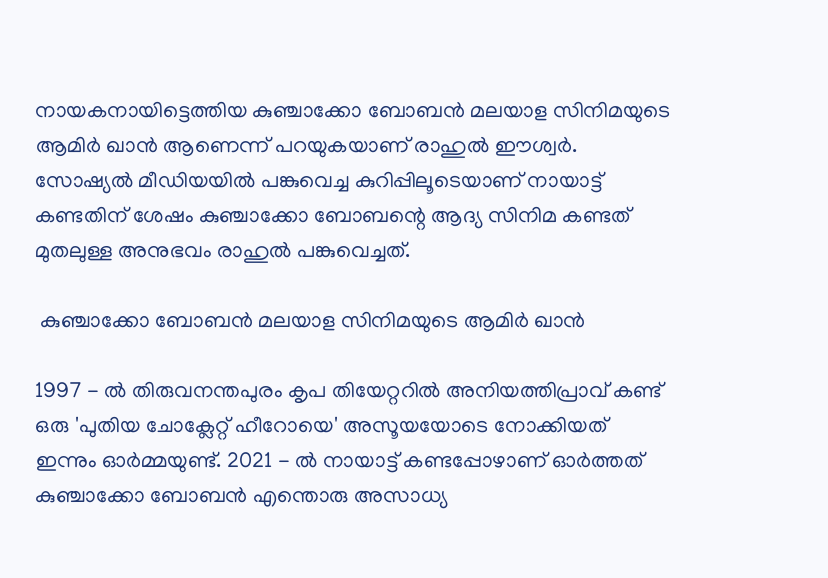നായകനായിട്ടെത്തിയ കുഞ്ചാക്കോ ബോബന്‍ മലയാള സിനിമയുടെ ആമിര്‍ ഖാന്‍ ആണെന്ന് പറയുകയാണ് രാഹുല്‍ ഈശ്വര്‍. സോഷ്യല്‍ മീഡിയയില്‍ പങ്കുവെച്ച കുറിപ്പിലൂടെയാണ് നായാട്ട് കണ്ടതിന് ശേഷം കുഞ്ചാക്കോ ബോബന്റെ ആദ്യ സിനിമ കണ്ടത് മുതലുള്ള അനുഭവം രാഹുല്‍ പങ്കുവെച്ചത്.

 കുഞ്ചാക്കോ ബോബന്‍ മലയാള സിനിമയുടെ ആമിര്‍ ഖാന്‍

1997 - ല്‍ തിരുവനന്തപുരം കൃപ തിയേറ്ററില്‍ അനിയത്തിപ്രാവ് കണ്ട് ഒരു 'പുതിയ ചോക്ലേറ്റ് ഹീറോയെ' അസൂയയോടെ നോക്കിയത് ഇന്നും ഓര്‍മ്മയുണ്ട്. 2021 - ല്‍ നായാട്ട് കണ്ടപ്പോഴാണ് ഓര്‍ത്തത് കുഞ്ചാക്കോ ബോബന്‍ എന്തൊരു അസാധ്യ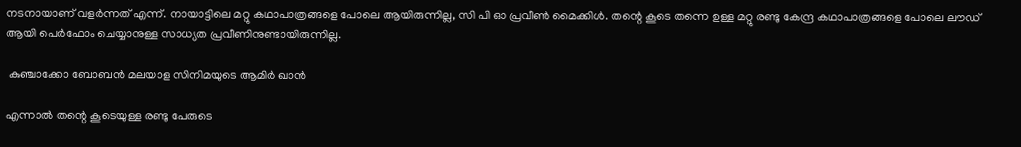നടനായാണ് വളര്‍ന്നത് എന്ന്. നായാട്ടിലെ മറ്റു കഥാപാത്രങ്ങളെ പോലെ ആയിരുന്നില്ല, സി പി ഓ പ്രവീണ്‍ മൈക്കിള്‍. തന്റെ കൂടെ തന്നെ ഉള്ള മറ്റു രണ്ടു കേന്ദ്ര കഥാപാത്രങ്ങളെ പോലെ ലൗഡ് ആയി പെര്‍ഫോം ചെയ്യാനുള്ള സാധ്യത പ്രവീണിനുണ്ടായിരുന്നില്ല.

 കുഞ്ചാക്കോ ബോബന്‍ മലയാള സിനിമയുടെ ആമിര്‍ ഖാന്‍

എന്നാല്‍ തന്റെ കൂടെയുള്ള രണ്ടു പേരുടെ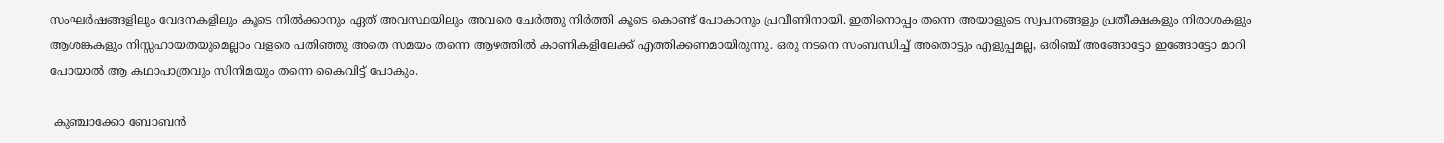സംഘര്‍ഷങ്ങളിലും വേദനകളിലും കൂടെ നില്‍ക്കാനും ഏത് അവസ്ഥയിലും അവരെ ചേര്‍ത്തു നിര്‍ത്തി കൂടെ കൊണ്ട് പോകാനും പ്രവീണിനായി. ഇതിനൊപ്പം തന്നെ അയാളുടെ സ്വപനങ്ങളും പ്രതീക്ഷകളും നിരാശകളും ആശങ്കകളും നിസ്സഹായതയുമെല്ലാം വളരെ പതിഞ്ഞു അതെ സമയം തന്നെ ആഴത്തില്‍ കാണികളിലേക്ക് എത്തിക്കണമായിരുന്നു. ഒരു നടനെ സംബന്ധിച്ച് അതൊട്ടും എളുപ്പമല്ല, ഒരിഞ്ച് അങ്ങോട്ടോ ഇങ്ങോട്ടോ മാറി പോയാല്‍ ആ കഥാപാത്രവും സിനിമയും തന്നെ കൈവിട്ട് പോകും.

 കുഞ്ചാക്കോ ബോബന്‍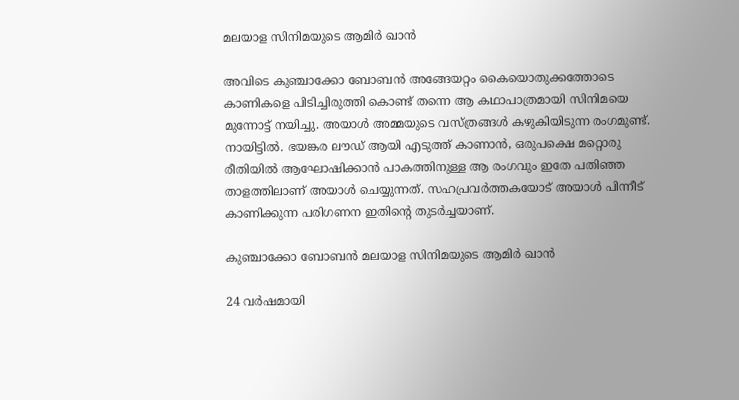മലയാള സിനിമയുടെ ആമിര്‍ ഖാന്‍

അവിടെ കുഞ്ചാക്കോ ബോബന്‍ അങ്ങേയറ്റം കൈയൊതുക്കത്തോടെ കാണികളെ പിടിച്ചിരുത്തി കൊണ്ട് തന്നെ ആ കഥാപാത്രമായി സിനിമയെ മുന്നോട്ട് നയിച്ചു. അയാള്‍ അമ്മയുടെ വസ്ത്രങ്ങള്‍ കഴുകിയിടുന്ന രംഗമുണ്ട്. നായിട്ടില്‍. ഭയങ്കര ലൗഡ് ആയി എടുത്ത് കാണാന്‍, ഒരുപക്ഷെ മറ്റൊരു രീതിയില്‍ ആഘോഷിക്കാന്‍ പാകത്തിനുള്ള ആ രംഗവും ഇതേ പതിഞ്ഞ താളത്തിലാണ് അയാള്‍ ചെയ്യുന്നത്. സഹപ്രവര്‍ത്തകയോട് അയാള്‍ പിന്നീട് കാണിക്കുന്ന പരിഗണന ഇതിന്റെ തുടര്‍ച്ചയാണ്.

കുഞ്ചാക്കോ ബോബന്‍ മലയാള സിനിമയുടെ ആമിര്‍ ഖാന്‍

24 വര്‍ഷമായി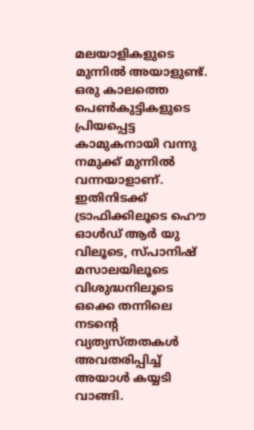മലയാളികളുടെ മുന്നില്‍ അയാളുണ്ട്. ഒരു കാലത്തെ പെണ്‍കുട്ടികളുടെ പ്രിയപ്പെട്ട കാമുകനായി വന്നു നമുക്ക് മുന്നില്‍ വന്നയാളാണ്. ഇതിനിടക്ക് ട്രാഫിക്കിലൂടെ ഹൌ ഓള്‍ഡ് ആര്‍ യു വിലൂടെ, സ്പാനിഷ് മസാലയിലൂടെ വിശുദ്ധനിലൂടെ ഒക്കെ തന്നിലെ നടന്റെ വ്യത്യസ്തതകള്‍ അവതരിപ്പിച്ച് അയാള്‍ കയ്യടി വാങ്ങി.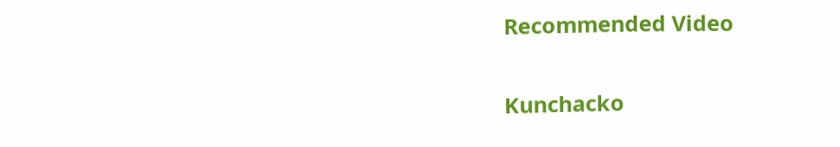Recommended Video

Kunchacko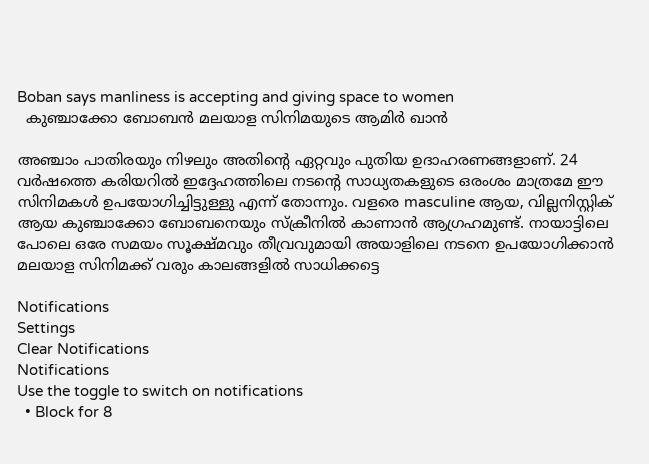Boban says manliness is accepting and giving space to women
  കുഞ്ചാക്കോ ബോബന്‍ മലയാള സിനിമയുടെ ആമിര്‍ ഖാന്‍

അഞ്ചാം പാതിരയും നിഴലും അതിന്റെ ഏറ്റവും പുതിയ ഉദാഹരണങ്ങളാണ്. 24 വര്‍ഷത്തെ കരിയറില്‍ ഇദ്ദേഹത്തിലെ നടന്റെ സാധ്യതകളുടെ ഒരംശം മാത്രമേ ഈ സിനിമകള്‍ ഉപയോഗിച്ചിട്ടുള്ളു എന്ന് തോന്നും. വളരെ masculine ആയ, വില്ലനിസ്റ്റിക് ആയ കുഞ്ചാക്കോ ബോബനെയും സ്‌ക്രീനില്‍ കാണാന്‍ ആഗ്രഹമുണ്ട്. നായാട്ടിലെ പോലെ ഒരേ സമയം സൂക്ഷ്മവും തീവ്രവുമായി അയാളിലെ നടനെ ഉപയോഗിക്കാന്‍ മലയാള സിനിമക്ക് വരും കാലങ്ങളില്‍ സാധിക്കട്ടെ

Notifications
Settings
Clear Notifications
Notifications
Use the toggle to switch on notifications
  • Block for 8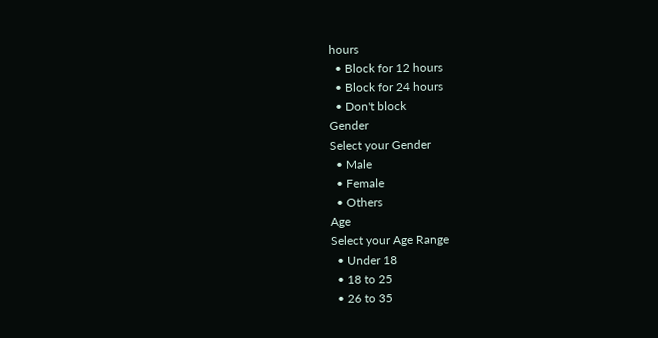hours
  • Block for 12 hours
  • Block for 24 hours
  • Don't block
Gender
Select your Gender
  • Male
  • Female
  • Others
Age
Select your Age Range
  • Under 18
  • 18 to 25
  • 26 to 35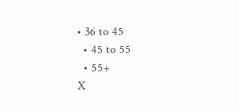• 36 to 45
  • 45 to 55
  • 55+
X